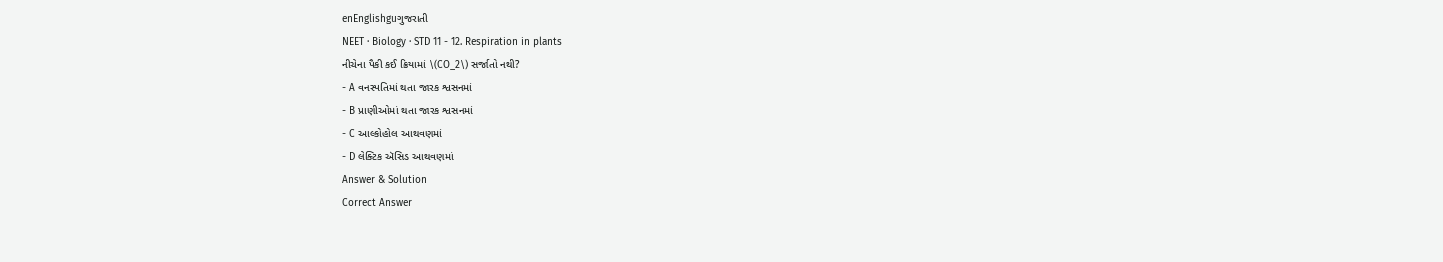enEnglishguગુજરાતી
NEET · Biology · STD 11 - 12. Respiration in plants
નીચેના પૈકી કઈ ક્રિયામાં \(CO_2\) સર્જાતો નથી?
- A વનસ્પતિમાં થતા જારક શ્વસનમાં
- B પ્રાણીઓમાં થતા જારક શ્વસનમાં
- C આલ્કોહોલ આથવણમાં
- D લેક્ટિક ઍસિડ આથવણમાં
Answer & Solution
Correct Answer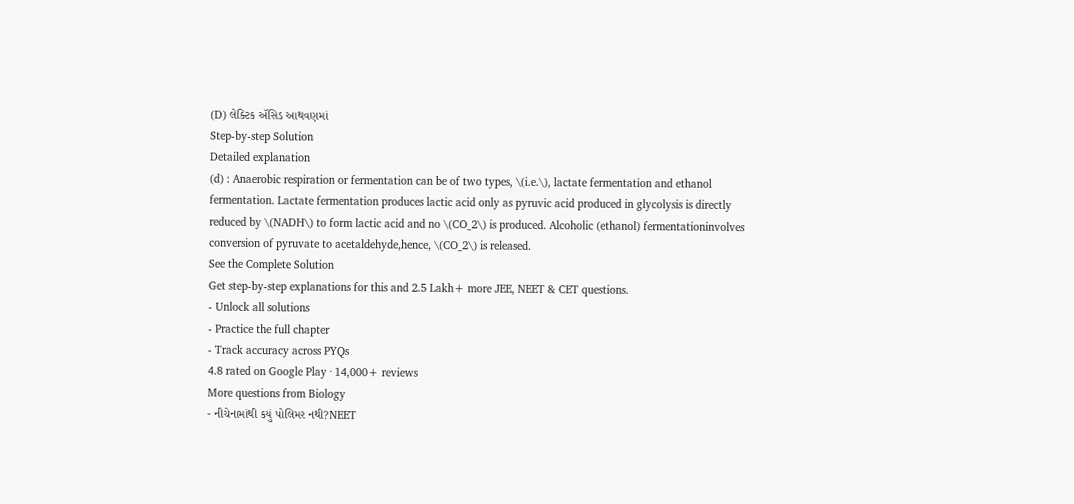(D) લેક્ટિક ઍસિડ આથવણમાં
Step-by-step Solution
Detailed explanation
(d) : Anaerobic respiration or fermentation can be of two types, \(i.e.\), lactate fermentation and ethanol fermentation. Lactate fermentation produces lactic acid only as pyruvic acid produced in glycolysis is directly reduced by \(NADH\) to form lactic acid and no \(CO_2\) is produced. Alcoholic (ethanol) fermentationinvolves conversion of pyruvate to acetaldehyde,hence, \(CO_2\) is released.
See the Complete Solution
Get step-by-step explanations for this and 2.5 Lakh+ more JEE, NEET & CET questions.
- Unlock all solutions
- Practice the full chapter
- Track accuracy across PYQs
4.8 rated on Google Play · 14,000+ reviews
More questions from Biology
- નીચેનામાંથી કયું પોલિમર નથી?NEET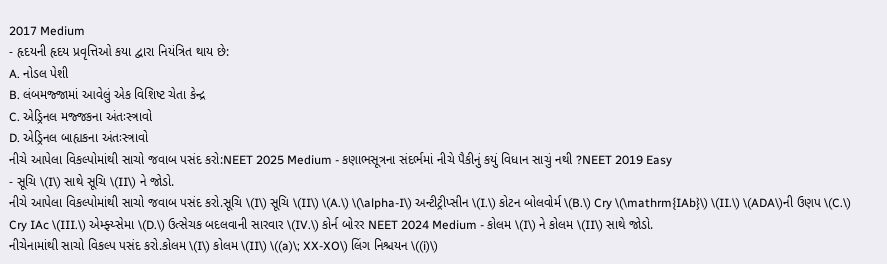2017 Medium
- હૃદયની હૃદય પ્રવૃત્તિઓ કયા દ્વારા નિયંત્રિત થાય છે:
A. નોડલ પેશી
B. લંબમજ્જામાં આવેલું એક વિશિષ્ટ ચેતા કેન્દ્ર
C. એડ્રિનલ મજ્જકના અંતઃસ્ત્રાવો
D. એડ્રિનલ બાહ્યકના અંતઃસ્ત્રાવો
નીચે આપેલા વિકલ્પોમાંથી સાચો જવાબ પસંદ કરો:NEET 2025 Medium - કણાભસૂત્રના સંદર્ભમાં નીચે પૈકીનું કયું વિધાન સાચું નથી ?NEET 2019 Easy
- સૂચિ \(I\) સાથે સૂચિ \(II\) ને જોડો.
નીચે આપેલા વિકલ્પોમાંથી સાચો જવાબ પસંદ કરો.સૂચિ \(I\) સૂચિ \(II\) \(A.\) \(\alpha-I\) અન્ટીટ્રીપ્સીન \(I.\) કોટન બોલવોર્મ \(B.\) Cry \(\mathrm{IAb}\) \(II.\) \(ADA\)ની ઉણપ \(C.\) Cry IAc \(III.\) એમ્ફ્ય્સેમા \(D.\) ઉત્સેચક બદલવાની સારવાર \(IV.\) કોર્ન બોરર NEET 2024 Medium - કોલમ \(I\) ને કોલમ \(II\) સાથે જોડો.
નીચેનામાંથી સાચો વિકલ્પ પસંદ કરો.કોલમ \(I\) કોલમ \(II\) \((a)\; XX-XO\) લિંગ નિશ્ચયન \((i)\)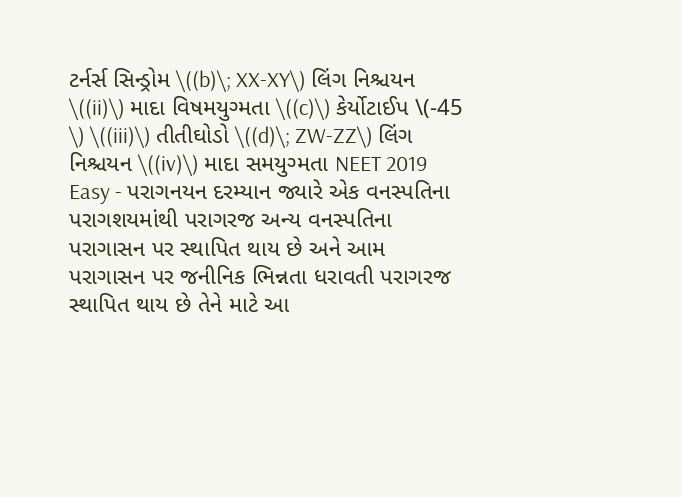ટર્નર્સ સિન્ડ્રોમ \((b)\; XX-XY\) લિંગ નિશ્ચયન \((ii)\) માદા વિષમયુગ્મતા \((c)\) કેર્યોટાઈપ \(-45 \) \((iii)\) તીતીઘોડો \((d)\; ZW-ZZ\) લિંગ નિશ્ચયન \((iv)\) માદા સમયુગ્મતા NEET 2019 Easy - પરાગનયન દરમ્યાન જ્યારે એક વનસ્પતિના પરાગશયમાંથી પરાગરજ અન્ય વનસ્પતિના પરાગાસન પર સ્થાપિત થાય છે અને આમ પરાગાસન પર જનીનિક ભિન્નતા ધરાવતી પરાગરજ સ્થાપિત થાય છે તેને માટે આ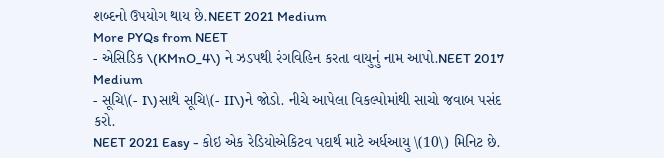શબ્દનો ઉપયોગ થાય છે.NEET 2021 Medium
More PYQs from NEET
- એસિડિક \(KMnO_4\) ને ઝડપથી રંગવિહિન કરતા વાયુનું નામ આપો.NEET 2017 Medium
- સૂચિ\(- I\)સાથે સૂચિ\(- II\)ને જોડો. નીચે આપેલા વિકલ્પોમાંથી સાચો જવાબ પસંદ કરો.
NEET 2021 Easy - કોઇ એક રેડિયોએકિટવ પદાર્થ માટે અર્ધઆયુ \(10\) મિનિટ છે.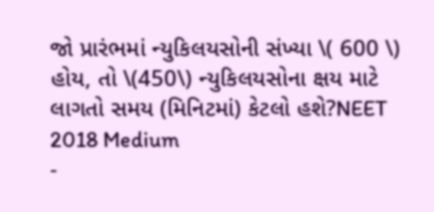જો પ્રારંભમાં ન્યુકિલયસોની સંખ્યા \( 600 \) હોય, તો \(450\) ન્યુકિલયસોના ક્ષય માટે લાગતો સમય (મિનિટમાં) કેટલો હશે?NEET 2018 Medium
-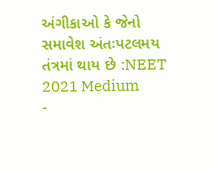અંગીકાઓ કે જેનો સમાવેશ અંતઃપટલમય તંત્રમાં થાય છે :NEET 2021 Medium
-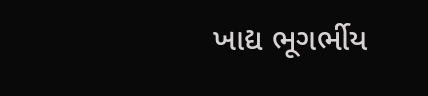ખાદ્ય ભૂગર્ભીય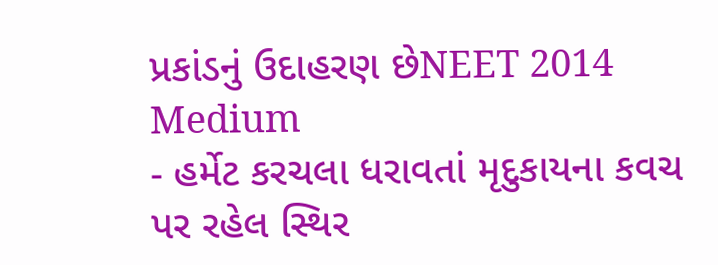પ્રકાંડનું ઉદાહરણ છેNEET 2014 Medium
- હર્મેટ કરચલા ધરાવતાં મૃદુકાયના કવચ પર રહેલ સ્થિર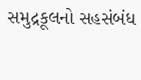સમુદ્રકૂલનો સહસંબંધ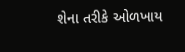શેના તરીકે ઓળખાય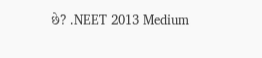છે? .NEET 2013 Medium